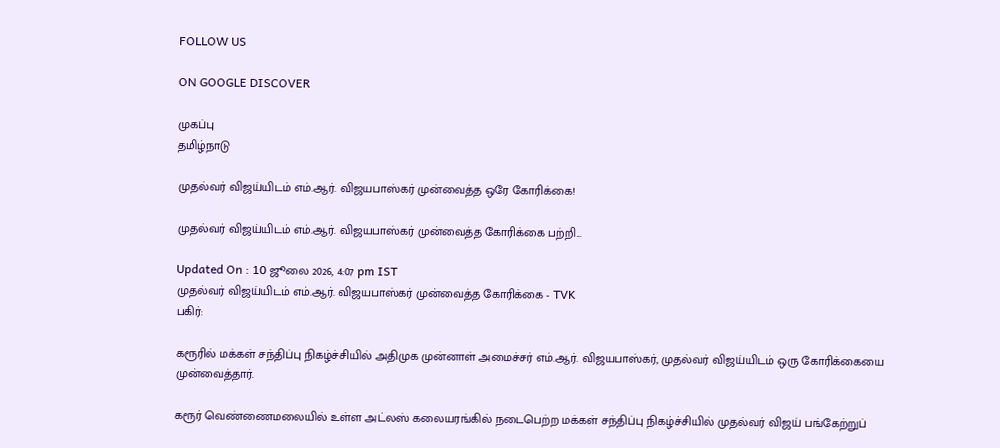FOLLOW US

ON GOOGLE DISCOVER

முகப்பு
தமிழ்நாடு

முதல்வர் விஜய்யிடம் எம்.ஆர். விஜயபாஸ்கர் முன்வைத்த ஒரே கோரிக்கை!

முதல்வர் விஜய்யிடம் எம்.ஆர். விஜயபாஸ்கர் முன்வைத்த கோரிக்கை பற்றி...

Updated On : 10 ஜூலை 2026, 4:07 pm IST
முதல்வர் விஜய்யிடம் எம்.ஆர். விஜயபாஸ்கர் முன்வைத்த கோரிக்கை - TVK
பகிர்:

கரூரில் மக்கள் சந்திப்பு நிகழ்ச்சியில் அதிமுக முன்னாள் அமைச்சர் எம்.ஆர். விஜயபாஸ்கர், முதல்வர் விஜய்யிடம் ஒரு கோரிக்கையை முன்வைத்தார்.

கரூர் வெண்ணைமலையில் உள்ள அட்லஸ் கலையரங்கில் நடைபெற்ற மக்கள் சந்திப்பு நிகழ்ச்சியில் முதல்வர் விஜய் பங்கேற்றுப்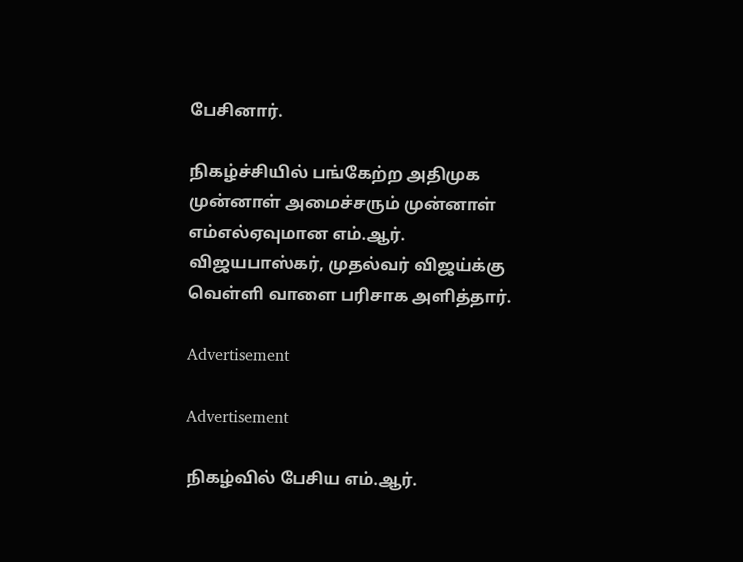பேசினார்.

நிகழ்ச்சியில் பங்கேற்ற அதிமுக முன்னாள் அமைச்சரும் முன்னாள் எம்எல்ஏவுமான எம்.ஆர். விஜயபாஸ்கர், முதல்வர் விஜய்க்கு வெள்ளி வாளை பரிசாக அளித்தார்.

Advertisement

Advertisement

நிகழ்வில் பேசிய எம்.ஆர்.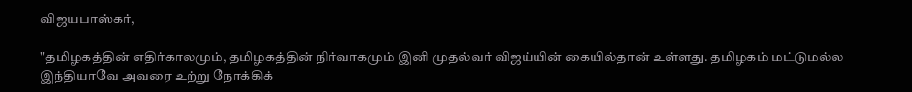விஜயபாஸ்கர்,

"தமிழகத்தின் எதிர்காலமும், தமிழகத்தின் நிர்வாகமும் இனி முதல்வர் விஜய்யின் கையில்தான் உள்ளது. தமிழகம் மட்டுமல்ல இந்தியாவே அவரை உற்று நோக்கிக்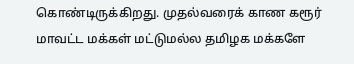கொண்டிருக்கிறது. முதல்வரைக் காண கரூர் மாவட்ட மக்கள் மட்டுமல்ல தமிழக மக்களே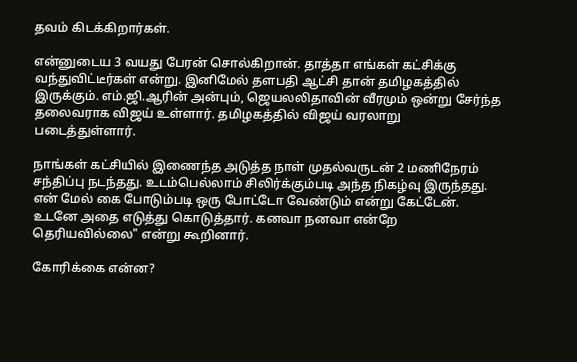தவம் கிடக்கிறார்கள்.

என்னுடைய 3 வயது பேரன் சொல்கிறான். தாத்தா எங்கள் கட்சிக்கு வந்துவிட்டீர்கள் என்று. இனிமேல் தளபதி ஆட்சி தான் தமிழகத்தில் இருக்கும். எம்.ஜி.ஆரின் அன்பும், ஜெயலலிதாவின் வீரமும் ஒன்று சேர்ந்த தலைவராக விஜய் உள்ளார். தமிழகத்தில் விஜய் வரலாறு படைத்துள்ளார்.

நாங்கள் கட்சியில் இணைந்த அடுத்த நாள் முதல்வருடன் 2 மணிநேரம் சந்திப்பு நடந்தது. உடம்பெல்லாம் சிலிர்க்கும்படி அந்த நிகழ்வு இருந்தது. என் மேல் கை போடும்படி ஒரு போட்டோ வேண்டும் என்று கேட்டேன். உடனே அதை எடுத்து கொடுத்தார். கனவா நனவா என்றே தெரியவில்லை" என்று கூறினார்.

கோரிக்கை என்ன?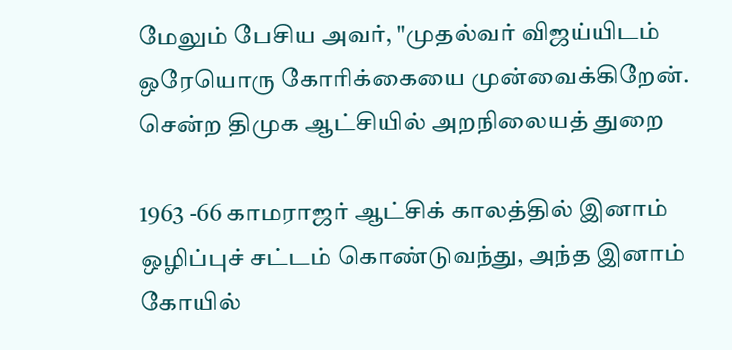மேலும் பேசிய அவர், "முதல்வர் விஜய்யிடம் ஒரேயொரு கோரிக்கையை முன்வைக்கிறேன். சென்ற திமுக ஆட்சியில் அறநிலையத் துறை

1963 -66 காமராஜர் ஆட்சிக் காலத்தில் இனாம் ஒழிப்புச் சட்டம் கொண்டுவந்து, அந்த இனாம் கோயில்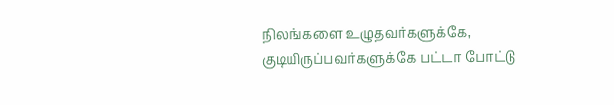நிலங்களை உழுதவர்களுக்கே, குடியிருப்பவர்களுக்கே பட்டா போட்டு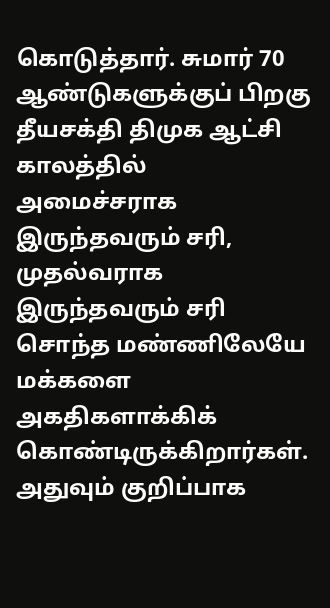கொடுத்தார். சுமார் 70 ஆண்டுகளுக்குப் பிறகு தீயசக்தி திமுக ஆட்சி காலத்தில் அமைச்சராக இருந்தவரும் சரி, முதல்வராக இருந்தவரும் சரி சொந்த மண்ணிலேயே மக்களை அகதிகளாக்கிக் கொண்டிருக்கிறார்கள். அதுவும் குறிப்பாக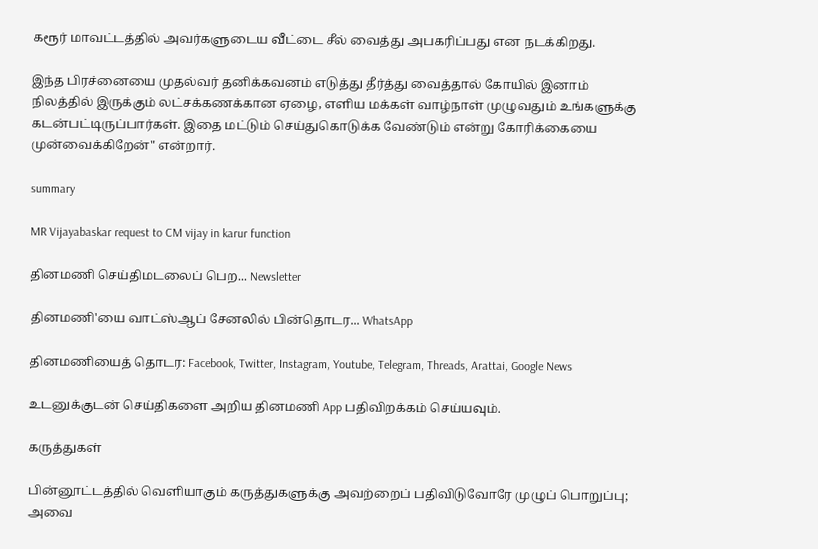கரூர் மாவட்டத்தில் அவர்களுடைய வீட்டை சீல் வைத்து அபகரிப்பது என நடக்கிறது.

இந்த பிரச்னையை முதல்வர் தனிக்கவனம் எடுத்து தீர்த்து வைத்தால் கோயில் இனாம் நிலத்தில் இருக்கும் லட்சக்கணக்கான ஏழை, எளிய மக்கள் வாழ்நாள் முழுவதும் உங்களுக்கு கடன்பட்டிருப்பார்கள். இதை மட்டும் செய்துகொடுக்க வேண்டும் என்று கோரிக்கையை முன்வைக்கிறேன்" என்றார்.

summary

MR Vijayabaskar request to CM vijay in karur function

தினமணி செய்திமடலைப் பெற... Newsletter

தினமணி'யை வாட்ஸ்ஆப் சேனலில் பின்தொடர... WhatsApp

தினமணியைத் தொடர: Facebook, Twitter, Instagram, Youtube, Telegram, Threads, Arattai, Google News

உடனுக்குடன் செய்திகளை அறிய தினமணி App பதிவிறக்கம் செய்யவும்.

கருத்துகள்

பின்னூட்டத்தில் வெளியாகும் கருத்துகளுக்கு அவற்றைப் பதிவிடுவோரே முழுப் பொறுப்பு; அவை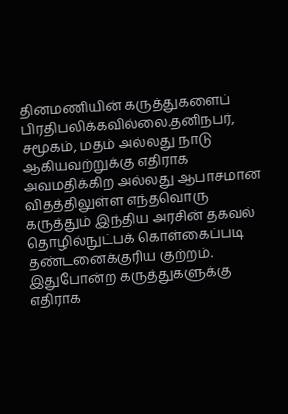தினமணியின் கருத்துகளைப் பிரதிபலிக்கவில்லை.தனிநபர், சமூகம், மதம் அல்லது நாடு ஆகியவற்றுக்கு எதிராக அவமதிக்கிற அல்லது ஆபாசமான விதத்திலுள்ள எந்தவொரு கருத்தும் இந்திய அரசின் தகவல் தொழில்நுட்பக் கொள்கைப்படி தண்டனைக்குரிய குற்றம். இதுபோன்ற கருத்துகளுக்கு எதிராக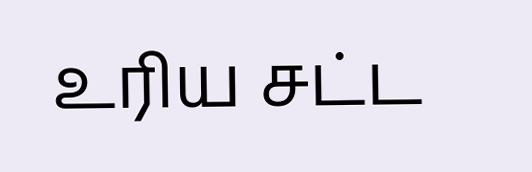உரிய சட்ட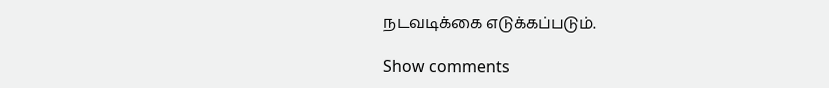நடவடிக்கை எடுக்கப்படும்.

Show comments